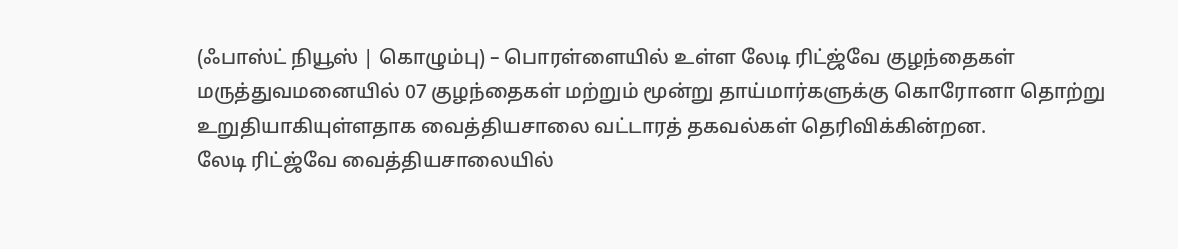(ஃபாஸ்ட் நியூஸ் | கொழும்பு) – பொரள்ளையில் உள்ள லேடி ரிட்ஜ்வே குழந்தைகள் மருத்துவமனையில் 07 குழந்தைகள் மற்றும் மூன்று தாய்மார்களுக்கு கொரோனா தொற்று உறுதியாகியுள்ளதாக வைத்தியசாலை வட்டாரத் தகவல்கள் தெரிவிக்கின்றன.
லேடி ரிட்ஜ்வே வைத்தியசாலையில்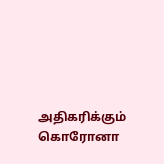அதிகரிக்கும் கொரோனா